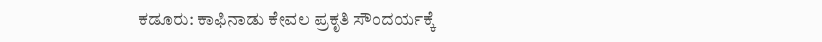ಕಡೂರು: ಕಾಫಿನಾಡು ಕೇವಲ ಪ್ರಕೃತಿ ಸೌಂದರ್ಯಕ್ಕೆ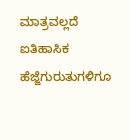ಮಾತ್ರವಲ್ಲದೆ ಐತಿಹಾಸಿಕ ಹೆಜ್ಜೆಗುರುತುಗಳಿಗೂ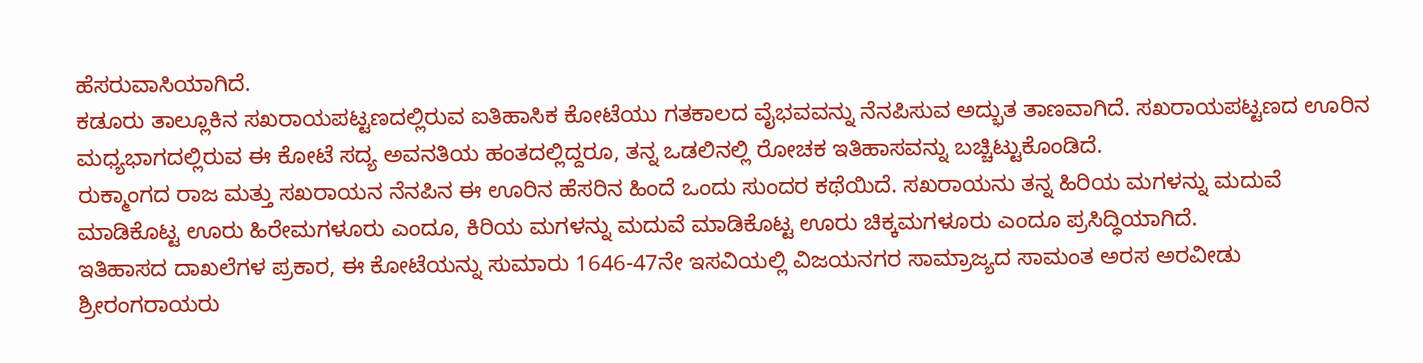ಹೆಸರುವಾಸಿಯಾಗಿದೆ.
ಕಡೂರು ತಾಲ್ಲೂಕಿನ ಸಖರಾಯಪಟ್ಟಣದಲ್ಲಿರುವ ಐತಿಹಾಸಿಕ ಕೋಟೆಯು ಗತಕಾಲದ ವೈಭವವನ್ನು ನೆನಪಿಸುವ ಅದ್ಭುತ ತಾಣವಾಗಿದೆ. ಸಖರಾಯಪಟ್ಟಣದ ಊರಿನ ಮಧ್ಯಭಾಗದಲ್ಲಿರುವ ಈ ಕೋಟೆ ಸದ್ಯ ಅವನತಿಯ ಹಂತದಲ್ಲಿದ್ದರೂ, ತನ್ನ ಒಡಲಿನಲ್ಲಿ ರೋಚಕ ಇತಿಹಾಸವನ್ನು ಬಚ್ಚಿಟ್ಟುಕೊಂಡಿದೆ.
ರುಕ್ಮಾಂಗದ ರಾಜ ಮತ್ತು ಸಖರಾಯನ ನೆನಪಿನ ಈ ಊರಿನ ಹೆಸರಿನ ಹಿಂದೆ ಒಂದು ಸುಂದರ ಕಥೆಯಿದೆ. ಸಖರಾಯನು ತನ್ನ ಹಿರಿಯ ಮಗಳನ್ನು ಮದುವೆ ಮಾಡಿಕೊಟ್ಟ ಊರು ಹಿರೇಮಗಳೂರು ಎಂದೂ, ಕಿರಿಯ ಮಗಳನ್ನು ಮದುವೆ ಮಾಡಿಕೊಟ್ಟ ಊರು ಚಿಕ್ಕಮಗಳೂರು ಎಂದೂ ಪ್ರಸಿದ್ಧಿಯಾಗಿದೆ.
ಇತಿಹಾಸದ ದಾಖಲೆಗಳ ಪ್ರಕಾರ, ಈ ಕೋಟೆಯನ್ನು ಸುಮಾರು 1646-47ನೇ ಇಸವಿಯಲ್ಲಿ ವಿಜಯನಗರ ಸಾಮ್ರಾಜ್ಯದ ಸಾಮಂತ ಅರಸ ಅರವೀಡು ಶ್ರೀರಂಗರಾಯರು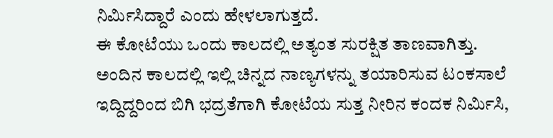ನಿರ್ಮಿಸಿದ್ದಾರೆ ಎಂದು ಹೇಳಲಾಗುತ್ತದೆ.
ಈ ಕೋಟೆಯು ಒಂದು ಕಾಲದಲ್ಲಿ ಅತ್ಯಂತ ಸುರಕ್ಷಿತ ತಾಣವಾಗಿತ್ತು.
ಅಂದಿನ ಕಾಲದಲ್ಲಿ ಇಲ್ಲಿ ಚಿನ್ನದ ನಾಣ್ಯಗಳನ್ನು ತಯಾರಿಸುವ ಟಂಕಸಾಲೆ ಇದ್ದಿದ್ದರಿಂದ ಬಿಗಿ ಭದ್ರತೆಗಾಗಿ ಕೋಟೆಯ ಸುತ್ತ ನೀರಿನ ಕಂದಕ ನಿರ್ಮಿಸಿ,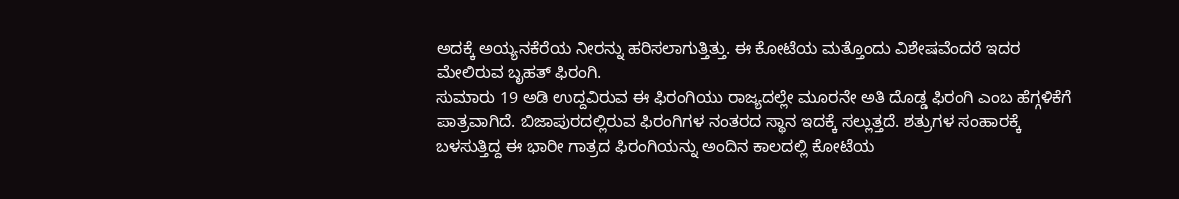ಅದಕ್ಕೆ ಅಯ್ಯನಕೆರೆಯ ನೀರನ್ನು ಹರಿಸಲಾಗುತ್ತಿತ್ತು. ಈ ಕೋಟೆಯ ಮತ್ತೊಂದು ವಿಶೇಷವೆಂದರೆ ಇದರ ಮೇಲಿರುವ ಬೃಹತ್ ಫಿರಂಗಿ.
ಸುಮಾರು 19 ಅಡಿ ಉದ್ದವಿರುವ ಈ ಫಿರಂಗಿಯು ರಾಜ್ಯದಲ್ಲೇ ಮೂರನೇ ಅತಿ ದೊಡ್ಡ ಫಿರಂಗಿ ಎಂಬ ಹೆಗ್ಗಳಿಕೆಗೆ ಪಾತ್ರವಾಗಿದೆ. ಬಿಜಾಪುರದಲ್ಲಿರುವ ಫಿರಂಗಿಗಳ ನಂತರದ ಸ್ಥಾನ ಇದಕ್ಕೆ ಸಲ್ಲುತ್ತದೆ. ಶತ್ರುಗಳ ಸಂಹಾರಕ್ಕೆ ಬಳಸುತ್ತಿದ್ದ ಈ ಭಾರೀ ಗಾತ್ರದ ಫಿರಂಗಿಯನ್ನು ಅಂದಿನ ಕಾಲದಲ್ಲಿ ಕೋಟೆಯ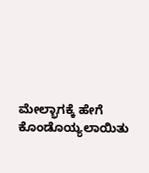ಮೇಲ್ಭಾಗಕ್ಕೆ ಹೇಗೆ ಕೊಂಡೊಯ್ಯಲಾಯಿತು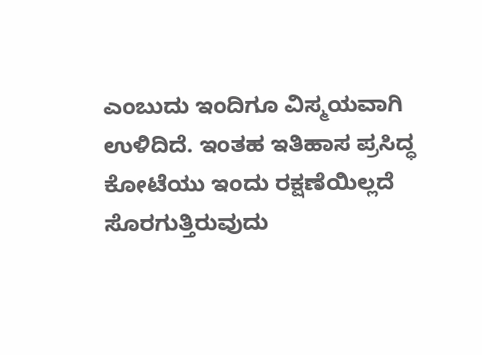ಎಂಬುದು ಇಂದಿಗೂ ವಿಸ್ಮಯವಾಗಿ ಉಳಿದಿದೆ. ಇಂತಹ ಇತಿಹಾಸ ಪ್ರಸಿದ್ಧ ಕೋಟೆಯು ಇಂದು ರಕ್ಷಣೆಯಿಲ್ಲದೆ ಸೊರಗುತ್ತಿರುವುದು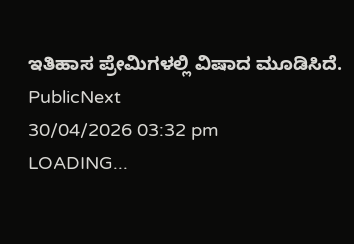ಇತಿಹಾಸ ಪ್ರೇಮಿಗಳಲ್ಲಿ ವಿಷಾದ ಮೂಡಿಸಿದೆ.
PublicNext
30/04/2026 03:32 pm
LOADING...